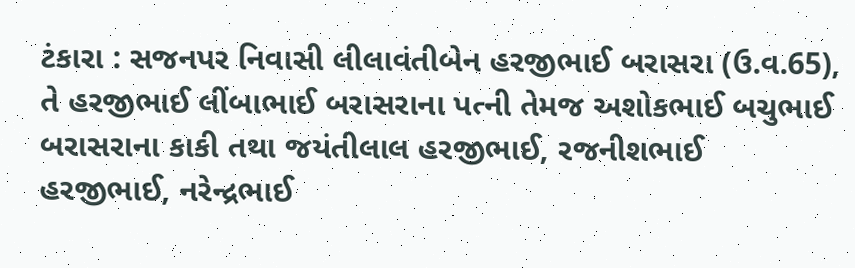ટંકારા : સજનપર નિવાસી લીલાવંતીબેન હરજીભાઈ બરાસરા (ઉ.વ.65), તે હરજીભાઈ લીંબાભાઈ બરાસરાના પત્ની તેમજ અશોકભાઈ બચુભાઈ બરાસરાના કાકી તથા જયંતીલાલ હરજીભાઈ, રજનીશભાઈ હરજીભાઈ, નરેન્દ્રભાઈ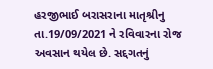હરજીભાઈ બરાસરાના માતૃશ્રીનુ તા.19/09/2021 ને રવિવારના રોજ અવસાન થયેલ છે. સદ્દગતનું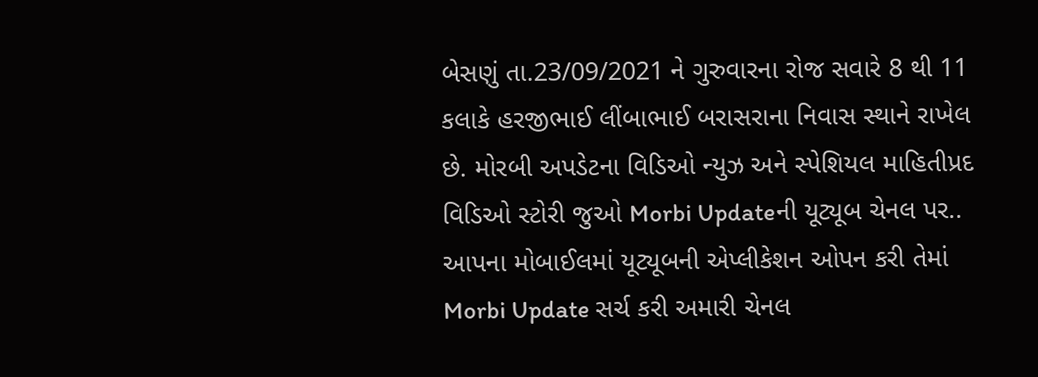બેસણું તા.23/09/2021 ને ગુરુવારના રોજ સવારે 8 થી 11 કલાકે હરજીભાઈ લીંબાભાઈ બરાસરાના નિવાસ સ્થાને રાખેલ છે. મોરબી અપડેટના વિડિઓ ન્યુઝ અને સ્પેશિયલ માહિતીપ્રદ વિડિઓ સ્ટોરી જુઓ Morbi Updateની યૂટ્યૂબ ચેનલ પર.. આપના મોબાઈલમાં યૂટ્યૂબની એપ્લીકેશન ઓપન કરી તેમાં Morbi Update સર્ચ કરી અમારી ચેનલ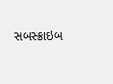સબસ્ક્રાઇબ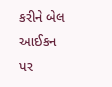કરીને બેલ આઈકન પર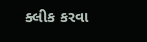ક્લીક કરવા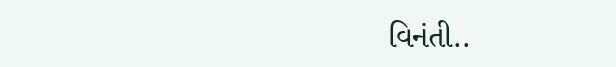વિનંતી..